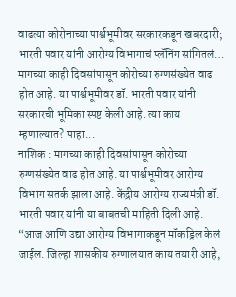वाढत्या कोरोनाच्या पार्श्वभूमीवर सरकारकडून खबरदारी; भारती पवार यांनी आरोग्य विभागाचं प्लॅनिंग सांगितलं…
मागच्या काही दिवसांपासून कोरोच्या रुग्णसंख्येत वाढ होत आहे. या पार्श्वभूमीवर डॉ. भारती पवार यांनी सरकारची भूमिका स्पष्ट केली आहे. त्या काय म्हणाल्यात? पाहा...
नाशिक : मागच्या काही दिवसांपासून कोरोच्या रुग्णसंख्येत वाढ होत आहे. या पार्श्वभूमीवर आरोग्य विभाग सतर्क झाला आहे. केंद्रीय आरोग्य राज्यमंत्री डॉ. भारती पवार यांनी या बाबतची माहिती दिली आहे. “आज आणि उद्या आरोग्य विभागाकडून मॉकड्रिल केलं जाईल. जिल्हा शासकीय रुग्णालयात काय तयारी आहे,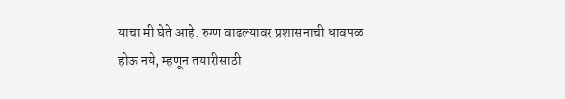याचा मी घेते आहे. रुग्ण वाढल्यावर प्रशासनाची धावपळ होऊ नये, म्हणून तयारीसाठी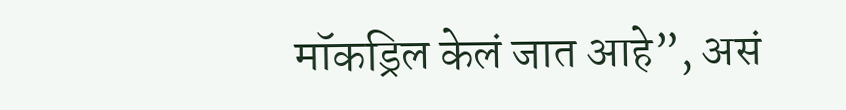मॉकड्रिल केलं जात आहे”, असं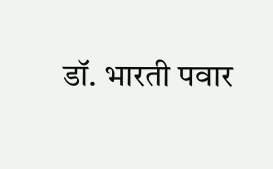डॉ. भारती पवार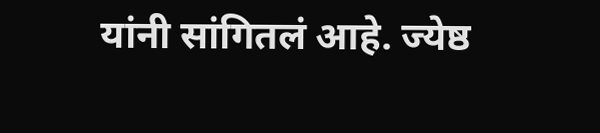यांनी सांगितलं आहे. ज्येष्ठ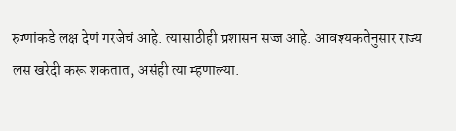रुग्णांकडे लक्ष देणं गरजेचं आहे. त्यासाठीही प्रशासन सज्ज आहे. आवश्यकतेनुसार राज्य लस खरेदी करू शकतात, असंही त्या म्हणाल्या.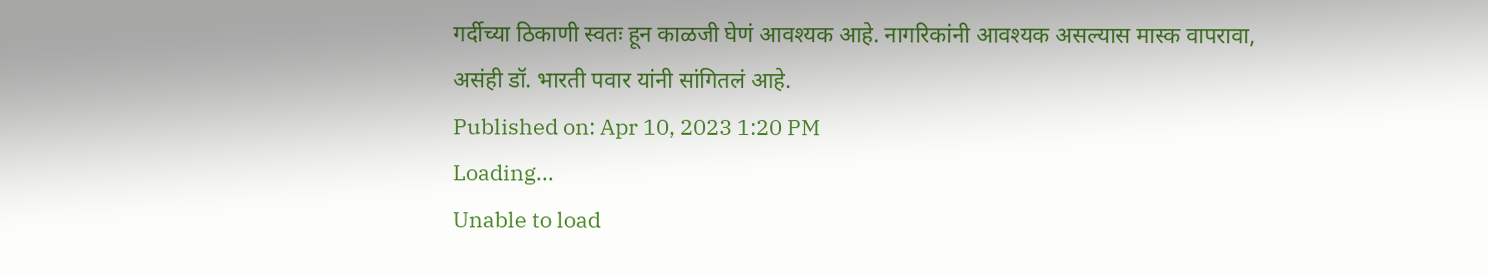गर्दीच्या ठिकाणी स्वतः हून काळजी घेणं आवश्यक आहे. नागरिकांनी आवश्यक असल्यास मास्क वापरावा, असंही डॉ. भारती पवार यांनी सांगितलं आहे.
Published on: Apr 10, 2023 1:20 PM
Loading...
Unable to load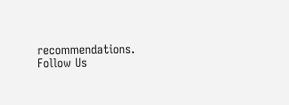recommendations.
Follow Us